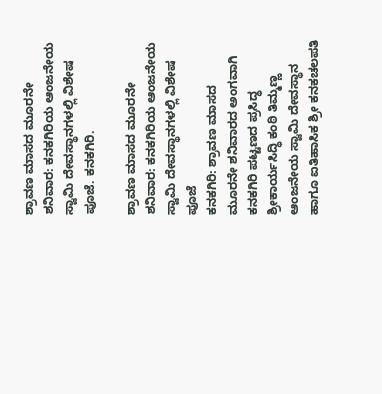ಶ್ರಾವಣ ಮಾಸದ ಮೂರನೇ ಶನಿವಾರ: ಕನಕಗಿರಿಯ ಆಂಜನೇಯ ಸ್ವಾಮಿ ದೇವಸ್ಥಾನಗಳಲ್ಲಿ ವಿಶೇಷ ಪೂಜೆ. ಕನಕಗಿರಿ.

ಶ್ರಾವಣ ಮಾಸದ ಮೂರನೇ ಶನಿವಾರ: ಕನಕಗಿರಿಯ ಆಂಜನೇಯ ಸ್ವಾಮಿ ದೇವಸ್ಥಾನಗಳಲ್ಲಿ ವಿಶೇಷ ಪೂಜೆ
ಕನಕಗಿರಿ: ಶ್ರಾವಣ ಮಾಸದ ಮೂರನೇ ಶನಿವಾರದ ಅಂಗವಾಗಿ ಕನಕಗಿರಿ ಪಟ್ಟಣದ ಪ್ರಸಿದ್ಧ ಶ್ರೀಕಾರ್ಯಸಿದ್ಧಿ ಕಂಠಿ ತಿಮ್ಮಣ್ಣ ಆಂಜನೇಯ ಸ್ವಾಮಿ ದೇವಸ್ಥಾನ ಹಾಗೂ ಐತಿಹಾಸಿಕ ಶ್ರೀ ಕನಕಚಲಪತಿ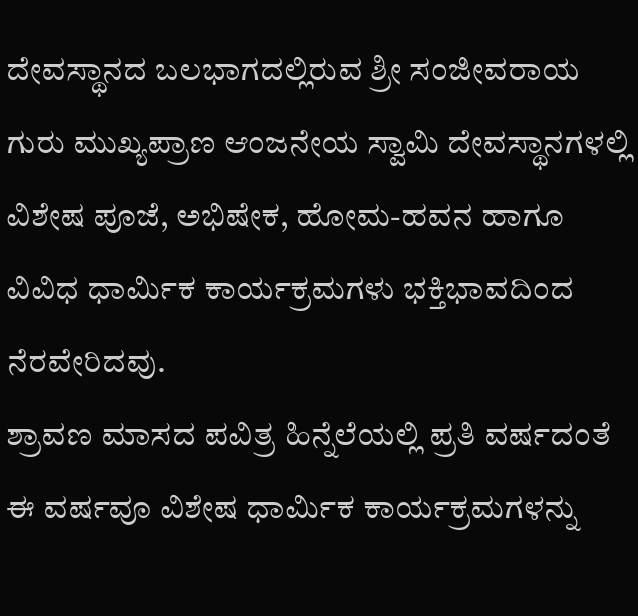ದೇವಸ್ಥಾನದ ಬಲಭಾಗದಲ್ಲಿರುವ ಶ್ರೀ ಸಂಜೀವರಾಯ ಗುರು ಮುಖ್ಯಪ್ರಾಣ ಆಂಜನೇಯ ಸ್ವಾಮಿ ದೇವಸ್ಥಾನಗಳಲ್ಲಿ ವಿಶೇಷ ಪೂಜೆ, ಅಭಿಷೇಕ, ಹೋಮ-ಹವನ ಹಾಗೂ ವಿವಿಧ ಧಾರ್ಮಿಕ ಕಾರ್ಯಕ್ರಮಗಳು ಭಕ್ತಿಭಾವದಿಂದ ನೆರವೇರಿದವು.
ಶ್ರಾವಣ ಮಾಸದ ಪವಿತ್ರ ಹಿನ್ನೆಲೆಯಲ್ಲಿ ಪ್ರತಿ ವರ್ಷದಂತೆ ಈ ವರ್ಷವೂ ವಿಶೇಷ ಧಾರ್ಮಿಕ ಕಾರ್ಯಕ್ರಮಗಳನ್ನು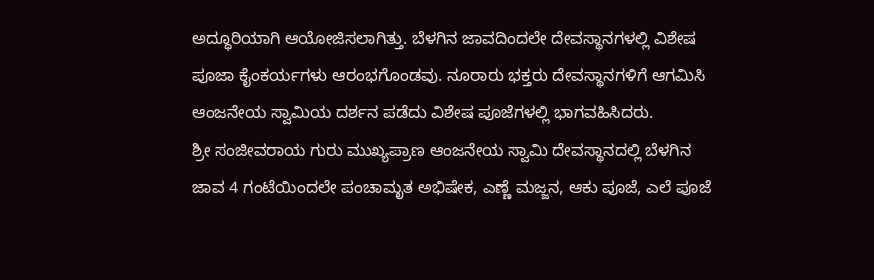ಅದ್ಧೂರಿಯಾಗಿ ಆಯೋಜಿಸಲಾಗಿತ್ತು. ಬೆಳಗಿನ ಜಾವದಿಂದಲೇ ದೇವಸ್ಥಾನಗಳಲ್ಲಿ ವಿಶೇಷ ಪೂಜಾ ಕೈಂಕರ್ಯಗಳು ಆರಂಭಗೊಂಡವು. ನೂರಾರು ಭಕ್ತರು ದೇವಸ್ಥಾನಗಳಿಗೆ ಆಗಮಿಸಿ ಆಂಜನೇಯ ಸ್ವಾಮಿಯ ದರ್ಶನ ಪಡೆದು ವಿಶೇಷ ಪೂಜೆಗಳಲ್ಲಿ ಭಾಗವಹಿಸಿದರು.
ಶ್ರೀ ಸಂಜೀವರಾಯ ಗುರು ಮುಖ್ಯಪ್ರಾಣ ಆಂಜನೇಯ ಸ್ವಾಮಿ ದೇವಸ್ಥಾನದಲ್ಲಿ ಬೆಳಗಿನ ಜಾವ 4 ಗಂಟೆಯಿಂದಲೇ ಪಂಚಾಮೃತ ಅಭಿಷೇಕ, ಎಣ್ಣೆ ಮಜ್ಜನ, ಆಕು ಪೂಜೆ, ಎಲೆ ಪೂಜೆ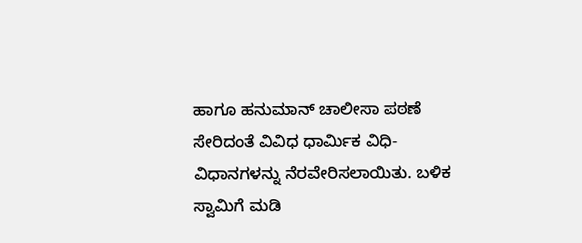ಹಾಗೂ ಹನುಮಾನ್ ಚಾಲೀಸಾ ಪಠಣೆ ಸೇರಿದಂತೆ ವಿವಿಧ ಧಾರ್ಮಿಕ ವಿಧಿ-ವಿಧಾನಗಳನ್ನು ನೆರವೇರಿಸಲಾಯಿತು. ಬಳಿಕ ಸ್ವಾಮಿಗೆ ಮಡಿ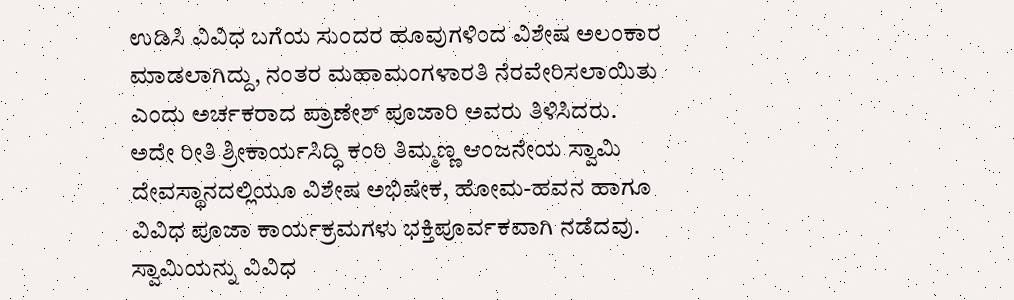ಉಡಿಸಿ ವಿವಿಧ ಬಗೆಯ ಸುಂದರ ಹೂವುಗಳಿಂದ ವಿಶೇಷ ಅಲಂಕಾರ ಮಾಡಲಾಗಿದ್ದು, ನಂತರ ಮಹಾಮಂಗಳಾರತಿ ನೆರವೇರಿಸಲಾಯಿತು ಎಂದು ಅರ್ಚಕರಾದ ಪ್ರಾಣೇಶ್ ಪೂಜಾರಿ ಅವರು ತಿಳಿಸಿದರು.
ಅದೇ ರೀತಿ ಶ್ರೀಕಾರ್ಯಸಿದ್ಧಿ ಕಂಠಿ ತಿಮ್ಮಣ್ಣ ಆಂಜನೇಯ ಸ್ವಾಮಿ ದೇವಸ್ಥಾನದಲ್ಲಿಯೂ ವಿಶೇಷ ಅಭಿಷೇಕ, ಹೋಮ-ಹವನ ಹಾಗೂ ವಿವಿಧ ಪೂಜಾ ಕಾರ್ಯಕ್ರಮಗಳು ಭಕ್ತಿಪೂರ್ವಕವಾಗಿ ನಡೆದವು. ಸ್ವಾಮಿಯನ್ನು ವಿವಿಧ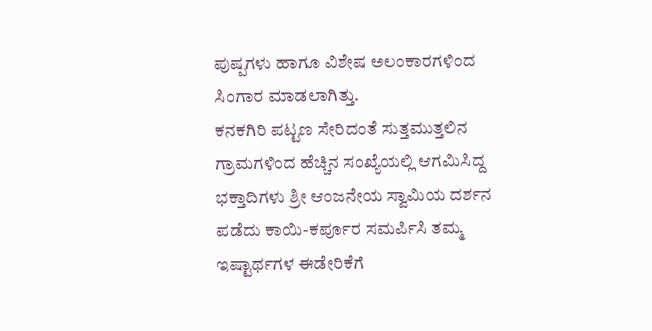ಪುಷ್ಪಗಳು ಹಾಗೂ ವಿಶೇಷ ಅಲಂಕಾರಗಳಿಂದ ಸಿಂಗಾರ ಮಾಡಲಾಗಿತ್ತು.
ಕನಕಗಿರಿ ಪಟ್ಟಣ ಸೇರಿದಂತೆ ಸುತ್ತಮುತ್ತಲಿನ ಗ್ರಾಮಗಳಿಂದ ಹೆಚ್ಚಿನ ಸಂಖ್ಯೆಯಲ್ಲಿ ಆಗಮಿಸಿದ್ದ ಭಕ್ತಾದಿಗಳು ಶ್ರೀ ಆಂಜನೇಯ ಸ್ವಾಮಿಯ ದರ್ಶನ ಪಡೆದು ಕಾಯಿ-ಕರ್ಪೂರ ಸಮರ್ಪಿಸಿ ತಮ್ಮ ಇಷ್ಟಾರ್ಥಗಳ ಈಡೇರಿಕೆಗೆ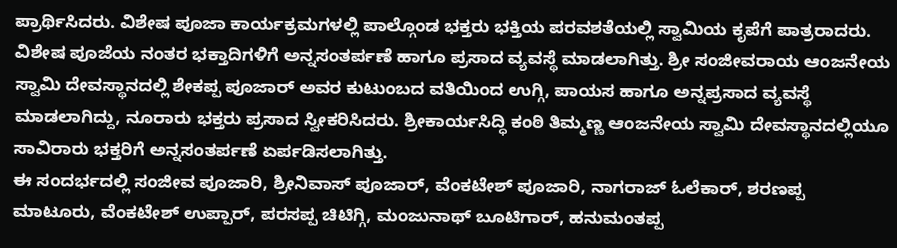ಪ್ರಾರ್ಥಿಸಿದರು. ವಿಶೇಷ ಪೂಜಾ ಕಾರ್ಯಕ್ರಮಗಳಲ್ಲಿ ಪಾಲ್ಗೊಂಡ ಭಕ್ತರು ಭಕ್ತಿಯ ಪರವಶತೆಯಲ್ಲಿ ಸ್ವಾಮಿಯ ಕೃಪೆಗೆ ಪಾತ್ರರಾದರು.
ವಿಶೇಷ ಪೂಜೆಯ ನಂತರ ಭಕ್ತಾದಿಗಳಿಗೆ ಅನ್ನಸಂತರ್ಪಣೆ ಹಾಗೂ ಪ್ರಸಾದ ವ್ಯವಸ್ಥೆ ಮಾಡಲಾಗಿತ್ತು. ಶ್ರೀ ಸಂಜೀವರಾಯ ಆಂಜನೇಯ ಸ್ವಾಮಿ ದೇವಸ್ಥಾನದಲ್ಲಿ ಶೇಕಪ್ಪ ಪೂಜಾರ್ ಅವರ ಕುಟುಂಬದ ವತಿಯಿಂದ ಉಗ್ಗಿ, ಪಾಯಸ ಹಾಗೂ ಅನ್ನಪ್ರಸಾದ ವ್ಯವಸ್ಥೆ ಮಾಡಲಾಗಿದ್ದು, ನೂರಾರು ಭಕ್ತರು ಪ್ರಸಾದ ಸ್ವೀಕರಿಸಿದರು. ಶ್ರೀಕಾರ್ಯಸಿದ್ಧಿ ಕಂಠಿ ತಿಮ್ಮಣ್ಣ ಆಂಜನೇಯ ಸ್ವಾಮಿ ದೇವಸ್ಥಾನದಲ್ಲಿಯೂ ಸಾವಿರಾರು ಭಕ್ತರಿಗೆ ಅನ್ನಸಂತರ್ಪಣೆ ಏರ್ಪಡಿಸಲಾಗಿತ್ತು.
ಈ ಸಂದರ್ಭದಲ್ಲಿ ಸಂಜೀವ ಪೂಜಾರಿ, ಶ್ರೀನಿವಾಸ್ ಪೂಜಾರ್, ವೆಂಕಟೇಶ್ ಪೂಜಾರಿ, ನಾಗರಾಜ್ ಓಲೆಕಾರ್, ಶರಣಪ್ಪ ಮಾಟೂರು, ವೆಂಕಟೇಶ್ ಉಪ್ಪಾರ್, ಪರಸಪ್ಪ ಚಿಟಿಗ್ಗಿ, ಮಂಜುನಾಥ್ ಬೂಟಿಗಾರ್, ಹನುಮಂತಪ್ಪ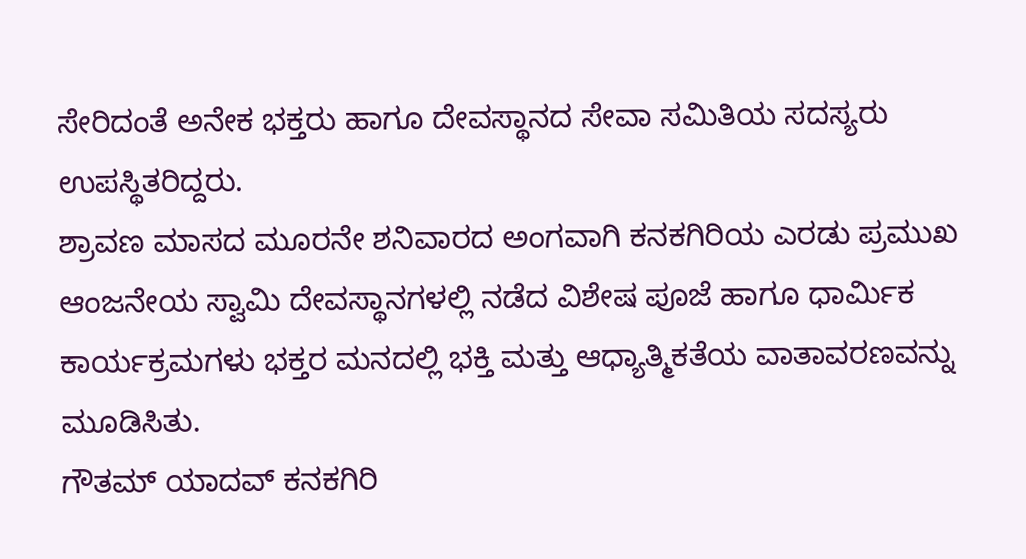ಸೇರಿದಂತೆ ಅನೇಕ ಭಕ್ತರು ಹಾಗೂ ದೇವಸ್ಥಾನದ ಸೇವಾ ಸಮಿತಿಯ ಸದಸ್ಯರು ಉಪಸ್ಥಿತರಿದ್ದರು.
ಶ್ರಾವಣ ಮಾಸದ ಮೂರನೇ ಶನಿವಾರದ ಅಂಗವಾಗಿ ಕನಕಗಿರಿಯ ಎರಡು ಪ್ರಮುಖ ಆಂಜನೇಯ ಸ್ವಾಮಿ ದೇವಸ್ಥಾನಗಳಲ್ಲಿ ನಡೆದ ವಿಶೇಷ ಪೂಜೆ ಹಾಗೂ ಧಾರ್ಮಿಕ ಕಾರ್ಯಕ್ರಮಗಳು ಭಕ್ತರ ಮನದಲ್ಲಿ ಭಕ್ತಿ ಮತ್ತು ಆಧ್ಯಾತ್ಮಿಕತೆಯ ವಾತಾವರಣವನ್ನು ಮೂಡಿಸಿತು.
ಗೌತಮ್ ಯಾದವ್ ಕನಕಗಿರಿ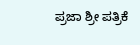ಪ್ರಜಾ ಶ್ರೀ ಪತ್ರಿಕೆ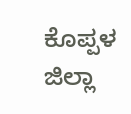ಕೊಪ್ಪಳ ಜಿಲ್ಲಾ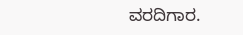ವರದಿಗಾರ.